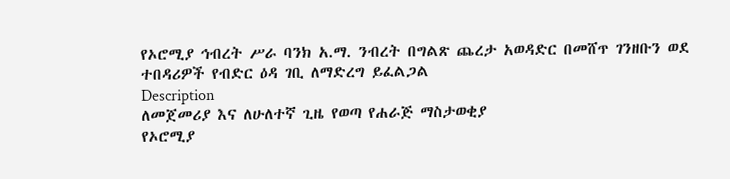የኦሮሚያ ኅብረት ሥራ ባንክ አ.ማ. ንብረት በግልጽ ጨረታ አወዳድር በመሸጥ ገንዘቡን ወደ ተበዳሪዎች የብድር ዕዳ ገቢ ለማድረግ ይፈልጋል
Description
ለመጀመሪያ እና ለሁለተኛ ጊዜ የወጣ የሐራጅ ማስታወቂያ
የኦሮሚያ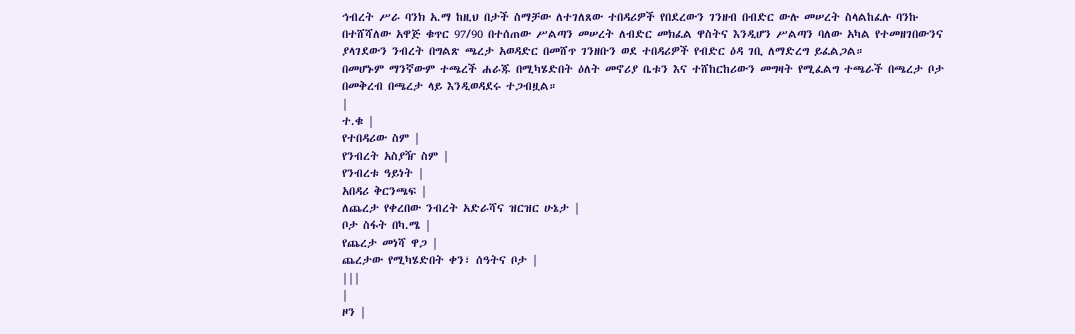ኅብረት ሥራ ባንክ አ.ማ ከዚህ በታች ስማቻው ለተገለጸው ተበዳሪዎች የበደረውን ገንዘብ በብድር ውሉ መሠረት ስላልከፈሉ ባንኩ በተሸሻለው አዋጅ ቁጥር 97/90 በተሰጠው ሥልጣን መሠረት ለብድር መክፈል ዋስትና እንዲሆን ሥልጣን ባለው አካል የተመዘገበውንና ያላገደውን ንብረት በግልጽ ጫረታ አወዳድር በመሸጥ ገንዘቡን ወደ ተበዳሪዎች የብድር ዕዳ ገቢ ለማድረግ ይፈልጋል።
በመሆኑም ማንኛውም ተጫረች ሐራጁ በሚካሄድበት ዕለት መኖሪያ ቤቱን እና ተሸከርከሪውን መግዛት የሚፈልግ ተጫራች በጫረታ ቦታ በመቅረብ በጫረታ ላይ እንዲወዳደሩ ተጋብዟል።
|
ተ.ቁ |
የተበዳሪው ስም |
የንብረት አስያዥ ስም |
የንብረቱ ዓይነት |
አበዳሪ ቅርንጫፍ |
ለጨረታ የቀረበው ንብረት አድራሻና ዝርዝር ሁኔታ |
ቦታ ስፋት በካ.ሜ |
የጨረታ መነሻ ዋጋ |
ጨረታው የሚካሄድበት ቀን፣ ሰዓትና ቦታ |
|||
|
ዞን |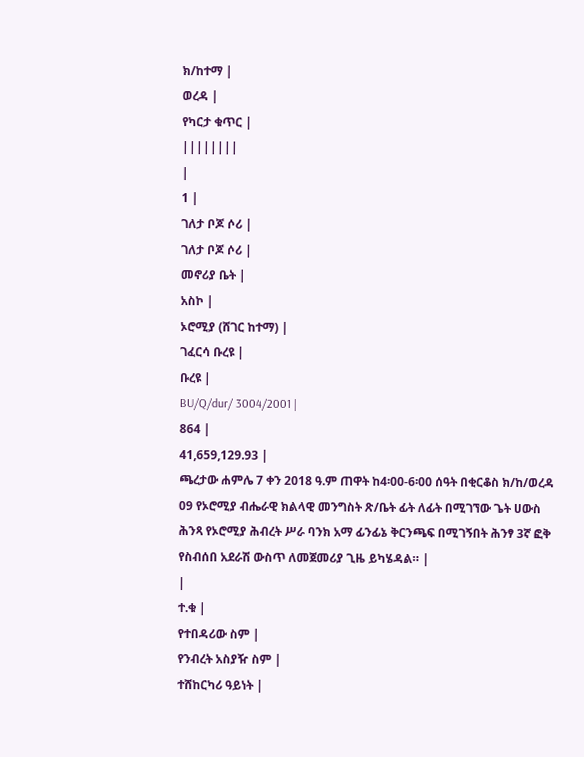ክ/ከተማ |
ወረዳ |
የካርታ ቁጥር |
||||||||
|
1 |
ገለታ ቦጆ ሶሪ |
ገለታ ቦጆ ሶሪ |
መኖሪያ ቤት |
አስኮ |
ኦሮሚያ (ሸገር ከተማ) |
ገፈርሳ ቡረዩ |
ቡረዩ |
BU/Q/dur/ 3004/2001 |
864 |
41,659,129.93 |
ጫረታው ሐምሌ 7 ቀን 2018 ዓ.ም ጠዋት ከ4፡00-6፡00 ሰዓት በቂርቆስ ክ/ከ/ወረዳ 09 የኦሮሚያ ብሔራዊ ክልላዊ መንግስት ጽ/ቤት ፊት ለፊት በሚገኘው ጌት ሀውስ ሕንጻ የኦሮሚያ ሕብረት ሥራ ባንክ አማ ፊንፊኔ ቅርንጫፍ በሚገኝበት ሕንፃ 3ኛ ፎቅ የስብሰበ አደራሽ ውስጥ ለመጀመሪያ ጊዜ ይካሄዳል። |
|
ተ.ቁ |
የተበዳሪው ስም |
የንብረት አስያዥ ስም |
ተሸከርካሪ ዓይነት |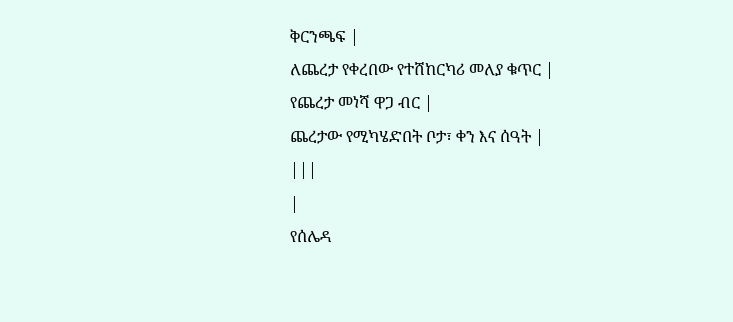ቅርንጫፍ |
ለጨረታ የቀረበው የተሸከርካሪ መለያ ቁጥር |
የጨረታ መነሻ ዋጋ ብር |
ጨረታው የሚካሄድበት ቦታ፣ ቀን እና ሰዓት |
|||
|
የሰሌዳ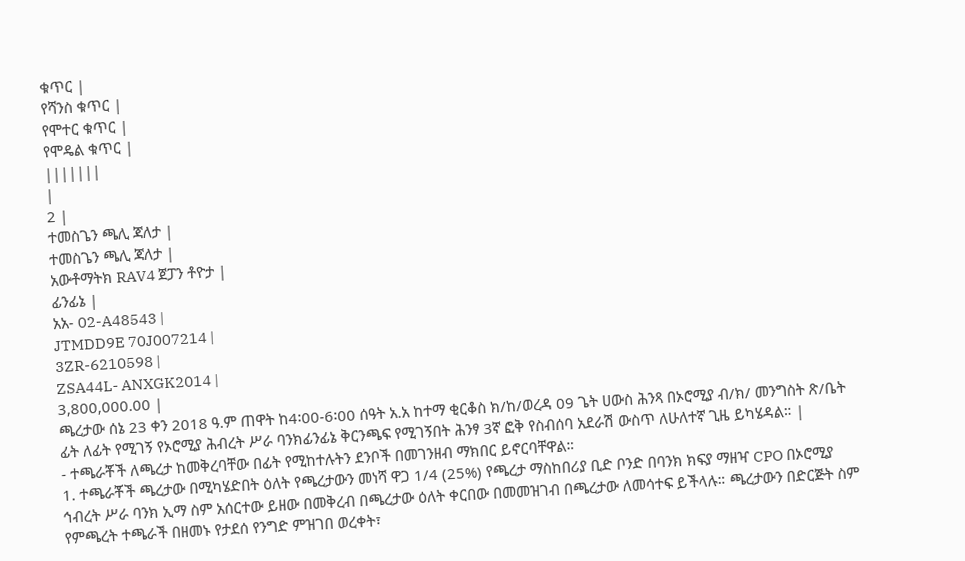ቁጥር |
የሻንስ ቁጥር |
የሞተር ቁጥር |
የሞዴል ቁጥር |
|||||||
|
2 |
ተመስጌን ጫሊ ጃለታ |
ተመስጌን ጫሊ ጃለታ |
አውቶማትክ RAV4 ጀፓን ቶዮታ |
ፊንፊኔ |
አአ- 02-A48543 |
JTMDD9E 70J007214 |
3ZR-6210598 |
ZSA44L- ANXGK2014 |
3,800,000.00 |
ጫረታው ሰኔ 23 ቀን 2018 ዓ.ም ጠዋት ከ4፡00-6፡00 ሰዓት አ.አ ከተማ ቂርቆስ ክ/ከ/ወረዳ 09 ጌት ሀውስ ሕንጻ በኦሮሚያ ብ/ክ/ መንግስት ጽ/ቤት ፊት ለፊት የሚገኝ የኦሮሚያ ሕብረት ሥራ ባንክፊንፊኔ ቅርንጫፍ የሚገኝበት ሕንፃ 3ኛ ፎቅ የስብሰባ አደራሽ ውስጥ ለሁለተኛ ጊዜ ይካሄዳል። |
- ተጫራቾች ለጫረታ ከመቅረባቸው በፊት የሚከተሉትን ደንቦች በመገንዘብ ማክበር ይኖርባቸዋል።
1. ተጫራቾች ጫረታው በሚካሄድበት ዕለት የጫረታውን መነሻ ዋጋ 1/4 (25%) የጫረታ ማስከበሪያ ቢድ ቦንድ በባንክ ክፍያ ማዘዣ CPO በኦሮሚያ ኅብረት ሥራ ባንክ ኢማ ስም አሰርተው ይዘው በመቅረብ በጫረታው ዕለት ቀርበው በመመዝገብ በጫረታው ለመሳተፍ ይችላሉ። ጫረታውን በድርጅት ስም የምጫረት ተጫራች በዘመኑ የታደሰ የንግድ ምዝገበ ወረቀት፣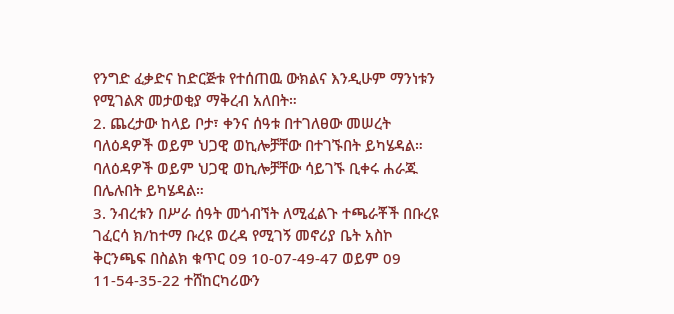የንግድ ፈቃድና ከድርጅቱ የተሰጠዉ ውክልና እንዲሁም ማንነቱን የሚገልጽ መታወቂያ ማቅረብ አለበት።
2. ጨረታው ከላይ ቦታ፣ ቀንና ሰዓቱ በተገለፀው መሠረት ባለዕዳዎች ወይም ህጋዊ ወኪሎቻቸው በተገኙበት ይካሄዳል። ባለዕዳዎች ወይም ህጋዊ ወኪሎቻቸው ሳይገኙ ቢቀሩ ሐራጁ በሌሉበት ይካሄዳል።
3. ንብረቱን በሥራ ሰዓት መጎብኘት ለሚፈልጉ ተጫራቾች በቡረዩ ገፈርሳ ክ/ከተማ ቡረዩ ወረዳ የሚገኝ መኖሪያ ቤት አስኮ ቅርንጫፍ በስልክ ቁጥር 09 10-07-49-47 ወይም 09 11-54-35-22 ተሸከርካሪውን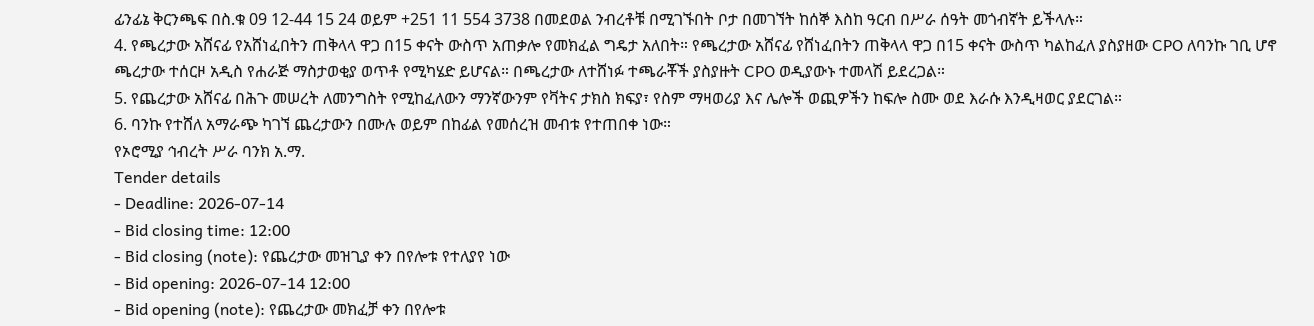ፊንፊኔ ቅርንጫፍ በስ.ቁ 09 12-44 15 24 ወይም +251 11 554 3738 በመደወል ንብረቶቹ በሚገኙበት ቦታ በመገኘት ከሰኞ እስከ ዓርብ በሥራ ሰዓት መጎብኛት ይችላሉ።
4. የጫረታው አሸናፊ የአሸነፈበትን ጠቅላላ ዋጋ በ15 ቀናት ውስጥ አጠቃሎ የመክፈል ግዴታ አለበት። የጫረታው አሸናፊ የሸነፈበትን ጠቅላላ ዋጋ በ15 ቀናት ውስጥ ካልከፈለ ያስያዘው CPO ለባንኩ ገቢ ሆኖ ጫረታው ተሰርዞ አዲስ የሐራጅ ማስታወቂያ ወጥቶ የሚካሄድ ይሆናል። በጫረታው ለተሸነፉ ተጫራቾች ያስያዙት CPO ወዲያውኑ ተመላሽ ይደረጋል።
5. የጨረታው አሸናፊ በሕጉ መሠረት ለመንግስት የሚከፈለውን ማንኛውንም የቫትና ታክስ ክፍያ፣ የስም ማዛወሪያ እና ሌሎች ወጪዎችን ከፍሎ ስሙ ወደ እራሱ እንዲዛወር ያደርገል።
6. ባንኩ የተሸለ አማራጭ ካገኘ ጨረታውን በሙሉ ወይም በከፊል የመሰረዝ መብቱ የተጠበቀ ነው።
የኦሮሚያ ኅብረት ሥራ ባንክ አ.ማ.
Tender details
- Deadline: 2026-07-14
- Bid closing time: 12:00
- Bid closing (note): የጨረታው መዝጊያ ቀን በየሎቱ የተለያየ ነው
- Bid opening: 2026-07-14 12:00
- Bid opening (note): የጨረታው መክፈቻ ቀን በየሎቱ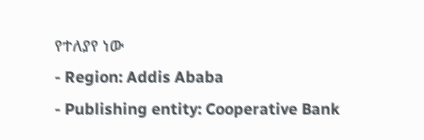የተለያየ ነው
- Region: Addis Ababa
- Publishing entity: Cooperative Bank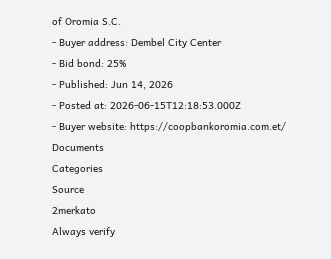of Oromia S.C.
- Buyer address: Dembel City Center
- Bid bond: 25%
- Published: Jun 14, 2026
- Posted at: 2026-06-15T12:18:53.000Z
- Buyer website: https://coopbankoromia.com.et/
Documents
Categories
Source
2merkato
Always verify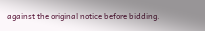against the original notice before bidding.